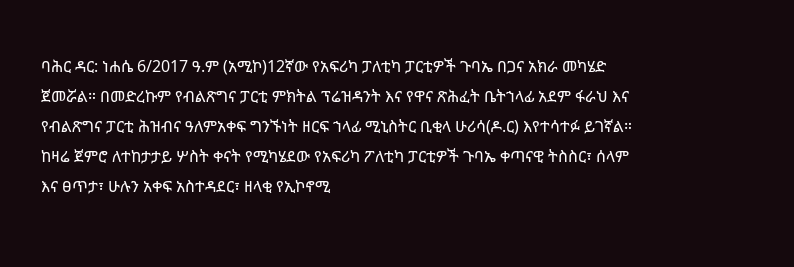ባሕር ዳር: ነሐሴ 6/2017 ዓ.ም (አሚኮ)12ኛው የአፍሪካ ፓለቲካ ፓርቲዎች ጉባኤ በጋና አክራ መካሄድ ጀመሯል። በመድረኩም የብልጽግና ፓርቲ ምክትል ፕሬዝዳንት እና የዋና ጽሕፈት ቤትኀላፊ አደም ፋራህ እና የብልጽግና ፓርቲ ሕዝብና ዓለምአቀፍ ግንኙነት ዘርፍ ኀላፊ ሚኒስትር ቢቂላ ሁሪሳ(ዶ.ር) እየተሳተፉ ይገኛል። ከዛሬ ጀምሮ ለተከታታይ ሦስት ቀናት የሚካሄደው የአፍሪካ ፖለቲካ ፓርቲዎች ጉባኤ ቀጣናዊ ትስስር፣ ሰላም እና ፀጥታ፣ ሁሉን አቀፍ አስተዳደር፣ ዘላቂ የኢኮኖሚ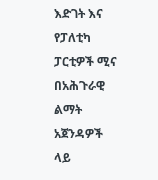እድገት እና የፓለቲካ ፓርቲዎች ሚና በአሕጉራዊ ልማት አጀንዳዎች ላይ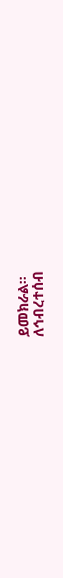ይመክራል።
ለኅብረተሰብ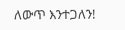ለውጥ እንተጋለን!